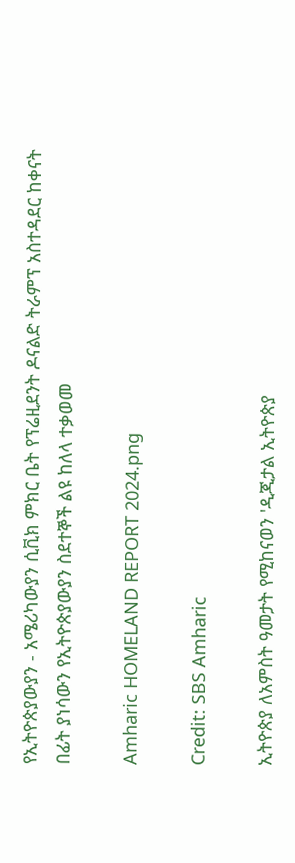የኢትዮጵያውያን - አሜሪካውያን ሲቪክ ምክር ቤት የፕሬዚደንት ዶናልድ ትራምፕ አስተዳደር ከቀናት በፊት ያነሳውን የኢትዮጵያውያን ስደተኞች ልዩ ከለላ ተቃወመ

Amharic HOMELAND REPORT 2024.png

Credit: SBS Amharic

ኢትዮጵያ ለአምስት ዓመታት የሚከናወን 'ዲጂታል ኢትዮጵያ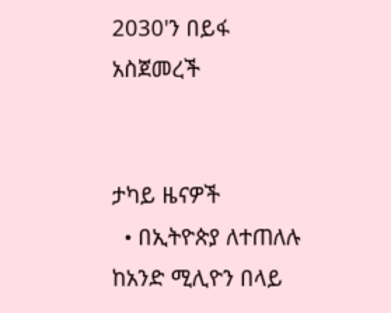2030'ን በይፋ አስጀመረች


ታካይ ዜናዎች
  • በኢትዮጵያ ለተጠለሉ ከአንድ ሚሊዮን በላይ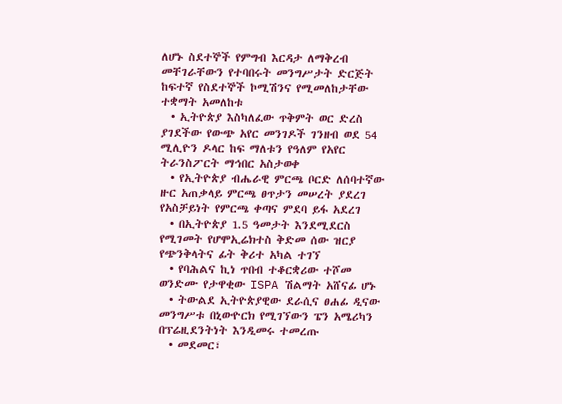ለሆኑ ስደተኞች የምግብ እርዳታ ለማቅረብ መቸገራቸውን የተባበሩት መንግሥታት ድርጅት ከፍተኛ የስደተኞች ኮሚሽንና የሚመለከታቸው ተቋማት አመለከቱ
  • ኢትዮጵያ እስካለፈው ጥቅምት ወር ድረስ ያገደችው የውጭ አየር መንገዶች ገንዘብ ወደ 54 ሚሊዮን ዶላር ከፍ ማለቱን የዓለም የአየር ትራንስፖርት ማኅበር አስታወቀ
  • የኢትዮጵያ ብሔራዊ ምርጫ ቦርድ ለሰባተኛው ዙር አጠቃላይ ምርጫ ፀጥታን መሠረት ያደረገ የአስቻይነት የምርጫ ቀጣና ምደባ ይፋ አደረገ
  • በኢትዮጵያ 1.5 ዓመታት እንደሚደርስ የሚገመት የሆሞኢሬክተስ ቅድመ ሰው ዝርያ የጭንቅላትና ፊት ቅሪተ አካል ተገኘ
  • የባሕልና ኪነ ጥበብ ተቆርቋሪው ተሾመ ወንድሙ የታዋቂው ISPA ሽልማት አሸናፊ ሆኑ
  • ትውልደ ኢትዮጵያዊው ደራሲና ፀሐፊ ዲናው መንግሥቱ በኒውዮርክ የሚገኘውን ፔን አሜሪካን በፕሬዚደንትነት እንዲመሩ ተመረጡ
  • መደመር፣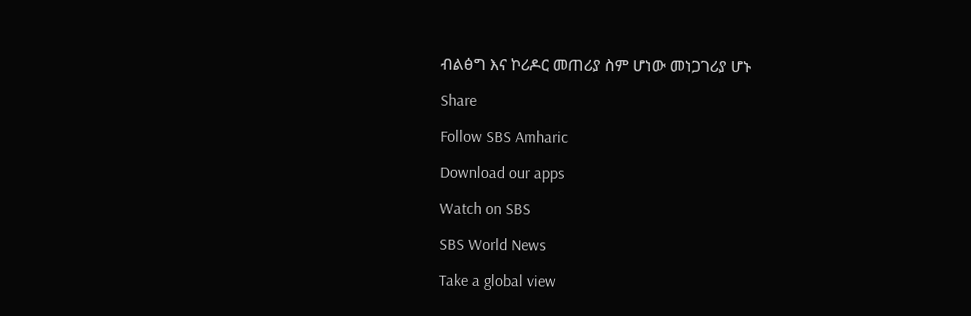ብልፅግ እና ኮሪዶር መጠሪያ ስም ሆነው መነጋገሪያ ሆኑ

Share

Follow SBS Amharic

Download our apps

Watch on SBS

SBS World News

Take a global view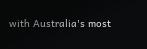with Australia's most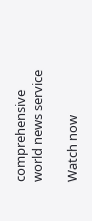comprehensive world news service

Watch now